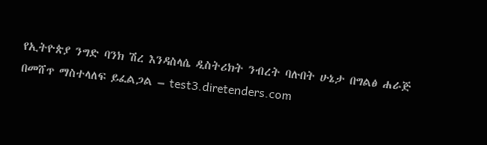የኢትዮጵያ ንግድ ባንክ ሽረ እንዳስላሴ ዲስትሪክት ንብረት ባሉበት ሁኔታ በግልፅ ሐራጅ በመሸጥ ማስተላለፍ ይፈልጋል – test3.diretenders.com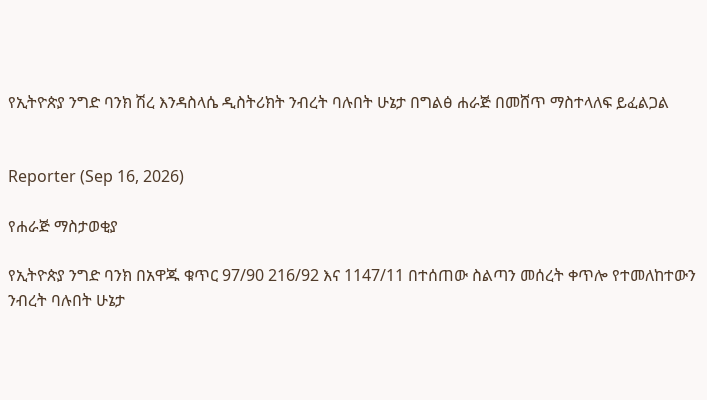የኢትዮጵያ ንግድ ባንክ ሽረ እንዳስላሴ ዲስትሪክት ንብረት ባሉበት ሁኔታ በግልፅ ሐራጅ በመሸጥ ማስተላለፍ ይፈልጋል


Reporter (Sep 16, 2026)

የሐራጅ ማስታወቂያ

የኢትዮጵያ ንግድ ባንክ በአዋጁ ቁጥር 97/90 216/92 እና 1147/11 በተሰጠው ስልጣን መሰረት ቀጥሎ የተመለከተውን ንብረት ባሉበት ሁኔታ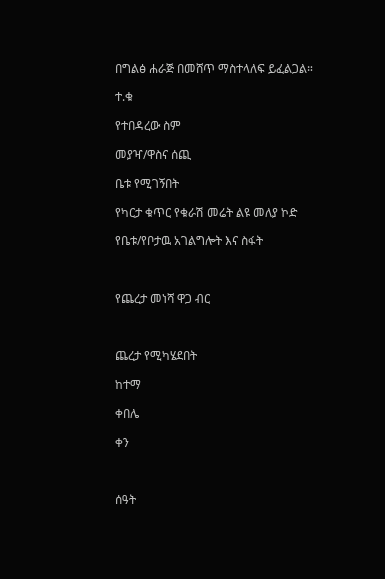በግልፅ ሐራጅ በመሸጥ ማስተላለፍ ይፈልጋል።

ተ.ቁ

የተበዳረው ስም

መያዣ/ዋስና ሰጪ

ቤቱ የሚገኝበት

የካርታ ቁጥር የቁራሽ መሬት ልዩ መለያ ኮድ

የቤቱ/የቦታዉ አገልግሎት እና ስፋት



የጨረታ መነሻ ዋጋ ብር



ጨረታ የሚካሄደበት

ከተማ

ቀበሌ

ቀን



ሰዓት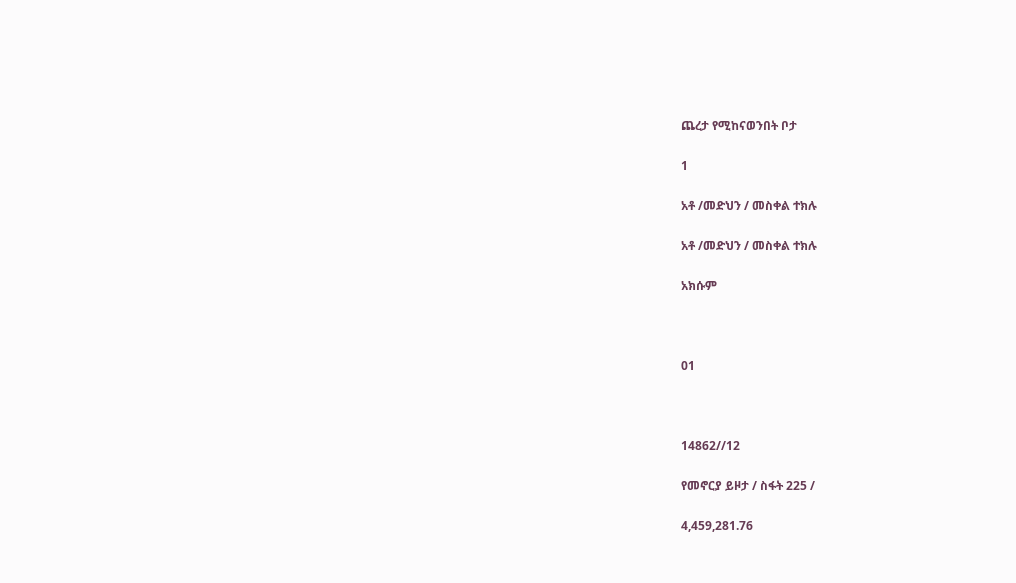ጨረታ የሚከናወንበት ቦታ

1

አቶ /መድህን / መስቀል ተክሉ

አቶ /መድህን / መስቀል ተክሉ

አክሱም



01



14862//12

የመኖርያ ይዞታ / ስፋት 225 /

4,459,281.76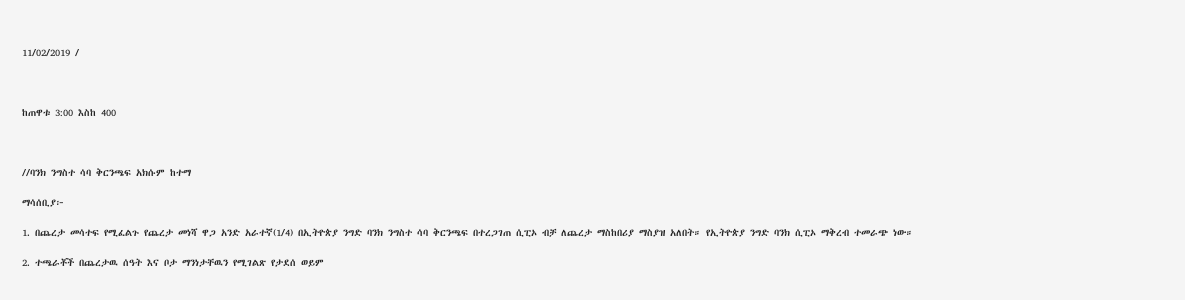11/02/2019 /



ከጠዋቱ 3:00 እስከ 400



//ባንክ ንግስተ ሳባ ቅርንጫፍ አክሱም ከተማ

ማሳሰቢያ፦

1. በጨረታ መሳተፍ የሚፈልጉ የጨረታ መነሻ ዋጋ አንድ አራተኛ(1/4) በኢትዮጵያ ንግድ ባንክ ንግስተ ሳባ ቅርንጫፍ በተረጋገጠ ሲፒኦ ብቻ ለጨረታ ማስከበሪያ ማስያዝ አለበት። የኢትዮጵያ ንግድ ባንክ ሲፒኦ ማቅረብ ተመራጭ ነው።

2. ተጫራቾች በጨረታዉ ሰዓት እና ቦታ ማንነታቸዉን የሚገልጽ የታደሰ ወይም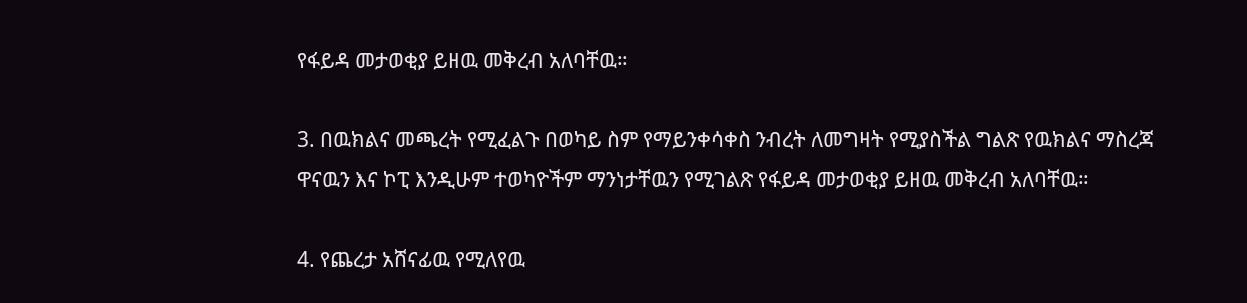የፋይዳ መታወቂያ ይዘዉ መቅረብ አለባቸዉ።

3. በዉክልና መጫረት የሚፈልጉ በወካይ ስም የማይንቀሳቀስ ንብረት ለመግዛት የሚያስችል ግልጽ የዉክልና ማስረጃ ዋናዉን እና ኮፒ እንዲሁም ተወካዮችም ማንነታቸዉን የሚገልጽ የፋይዳ መታወቂያ ይዘዉ መቅረብ አለባቸዉ።

4. የጨረታ አሸናፊዉ የሚለየዉ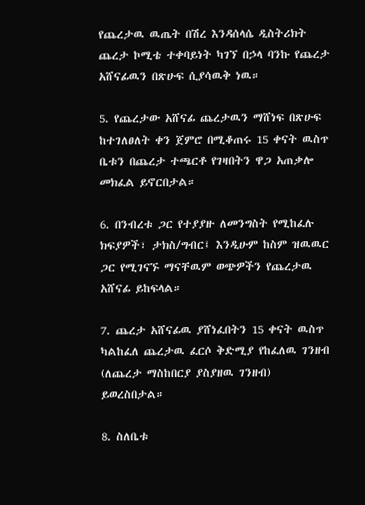የጨረታዉ ዉጤት በሽረ እንዳሰላሴ ዲስትሪክት ጨረታ ኮሚቴ ተቀባይነት ካገኘ በኃላ ባንኩ የጨረታ አሸናፊዉን በጽሁፍ ሲያሳዉቅ ነዉ።

5. የጨረታው አሸናፊ ጨረታዉን ማሸነፍ በጽሁፍ ከተገለፀለት ቀን ጀምሮ በሚቆጠሩ 15 ቀናት ዉስጥ ቤቱን በጨረታ ተጫርቶ የገዛበትን ዋጋ አጠቃሎ መክፈል ይኖርበታል።

6. በንብረቱ ጋር የተያያዙ ለመንግስት የሚከፈሉ ክፍያዎች፣ ታክስ/ግብር፤ እንዲሁም ከስም ዝዉዉር ጋር የሚገናኙ ማናቸዉም ወጭዎችን የጨረታዉ አሸናፊ ይከፍላል።

7. ጨረታ አሸናፊዉ ያሸነፈበትን 15 ቀናት ዉስጥ ካልከፈለ ጨረታዉ ፈርሶ ቅድሚያ የከፈለዉ ገንዘብ (ለጨረታ ማስከበርያ ያስያዘዉ ገንዘብ) ይወረስበታል።

8. ስለቤቱ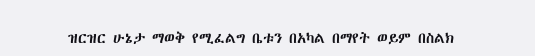ዝርዝር ሁኔታ ማወቅ የሚፈልግ ቤቱን በአካል በማየት ወይም በስልክ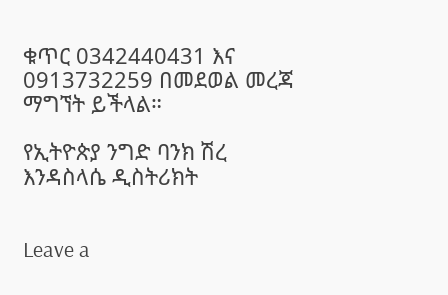ቁጥር 0342440431 እና 0913732259 በመደወል መረጃ ማግኘት ይችላል።

የኢትዮጵያ ንግድ ባንክ ሽረ እንዳስላሴ ዲስትሪክት


Leave a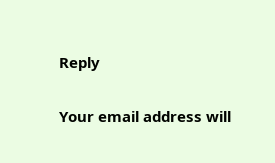Reply

Your email address will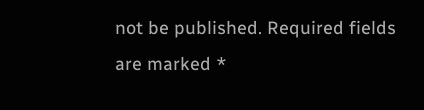not be published. Required fields are marked *